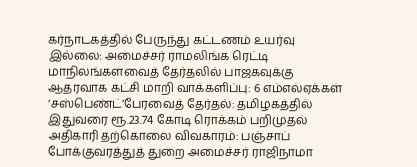கர்நாடகத்தில் பேருந்து கட்டணம் உயர்வு இல்லை: அமைச்சர் ராமலிங்க ரெட்டி மாநிலங்களவைத் தேர்தலில் பாஜகவுக்கு ஆதரவாக கட்சி மாறி வாக்களிப்பு: 6 எம்எல்ஏக்கள் ‘சஸ்பெண்ட்’பேரவைத் தேர்தல்: தமிழகத்தில் இதுவரை ரூ.23.74 கோடி ரொக்கம் பறிமுதல் அதிகாரி தற்கொலை விவகாரம்: பஞ்சாப் போக்குவரத்துத் துறை அமைச்சர் ராஜிநாமா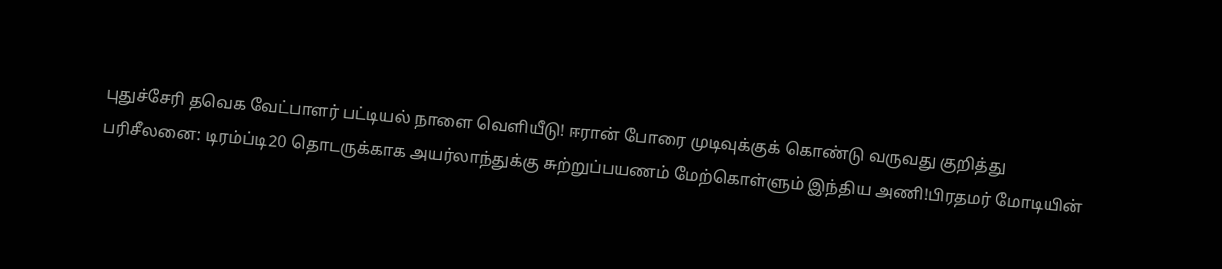புதுச்சேரி தவெக வேட்பாளர் பட்டியல் நாளை வெளியீடு! ஈரான் போரை முடிவுக்குக் கொண்டு வருவது குறித்து பரிசீலனை: டிரம்ப்டி20 தொடருக்காக அயர்லாந்துக்கு சுற்றுப்பயணம் மேற்கொள்ளும் இந்திய அணி!பிரதமர் மோடியின்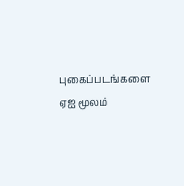புகைப்படங்களை ஏஐ மூலம்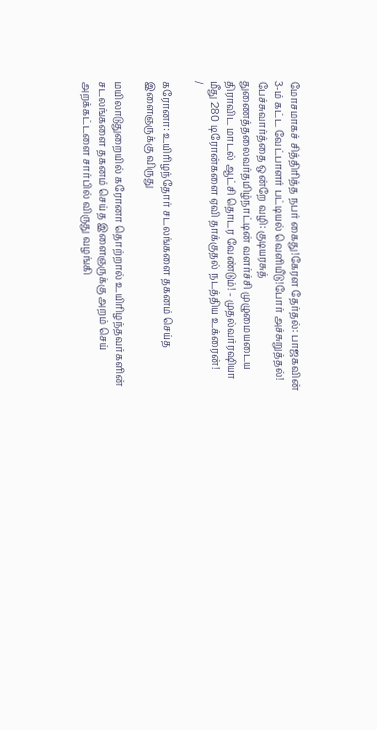மோசமாகச் சித்திரித்த நபர் கைது!கேரள தேர்தல்: பாஜகவின் 3-ம் கட்ட வேட்பாளர் பட்டியல் வெளியீடு!போர் அச்சுறுத்தல்! பேச்சுவார்த்தை ஒன்றே வழி: குடியரசுத் துணைத்தலைவர்தமிழ்நாட்டின் வளர்ச்சி முழுமையடைய திராவிட மாடல் ஆட்சி தொடர வேண்டும்! - முதல்வர்ரஷியா மீது 280 டிரோன்களை ஏவி தாக்குதல் நடத்திய உக்ரைன்!
/

கரோனா: உயிரிழந்தோர் சடலங்களை தகனம் செய்த இளைஞருக்கு விருது

மயிலாடுதுறையில் கரோனா தொற்றால் உயிரிழந்தவர்களின் சடலங்களை தகனம் செய்த இளைஞருக்கு அறம் செய் அறக்கட்டளை சார்பில் விருது வழங்கி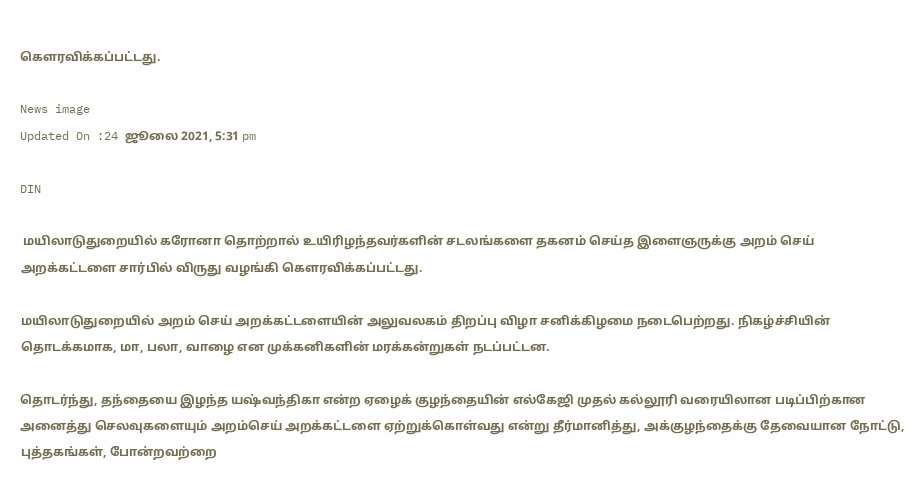கௌரவிக்கப்பட்டது.

News image
Updated On :24 ஜூலை 2021, 5:31 pm

DIN

 மயிலாடுதுறையில் கரோனா தொற்றால் உயிரிழந்தவர்களின் சடலங்களை தகனம் செய்த இளைஞருக்கு அறம் செய் அறக்கட்டளை சார்பில் விருது வழங்கி கௌரவிக்கப்பட்டது.

மயிலாடுதுறையில் அறம் செய் அறக்கட்டளையின் அலுவலகம் திறப்பு விழா சனிக்கிழமை நடைபெற்றது. நிகழ்ச்சியின் தொடக்கமாக, மா, பலா, வாழை என முக்கனிகளின் மரக்கன்றுகள் நடப்பட்டன.

தொடர்ந்து, தந்தையை இழந்த யஷ்வந்திகா என்ற ஏழைக் குழந்தையின் எல்கேஜி முதல் கல்லூரி வரையிலான படிப்பிற்கான அனைத்து செலவுகளையும் அறம்செய் அறக்கட்டளை ஏற்றுக்கொள்வது என்று தீர்மானித்து, அக்குழந்தைக்கு தேவையான நோட்டு, புத்தகங்கள், போன்றவற்றை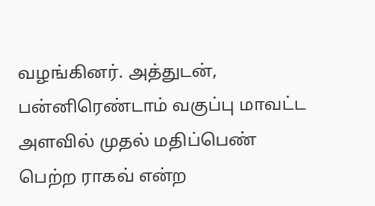வழங்கினர். அத்துடன், பன்னிரெண்டாம் வகுப்பு மாவட்ட அளவில் முதல் மதிப்பெண் பெற்ற ராகவ் என்ற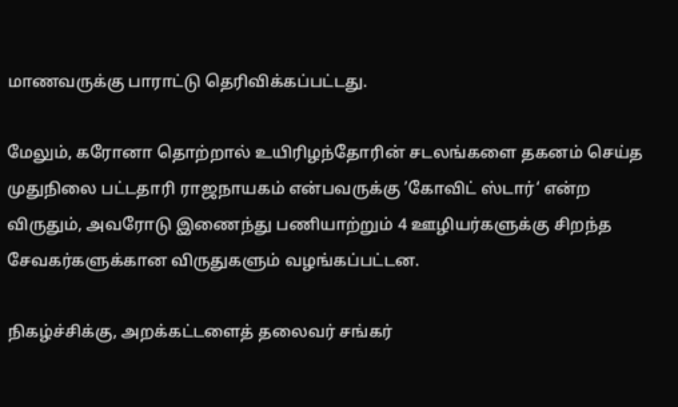மாணவருக்கு பாராட்டு தெரிவிக்கப்பட்டது.

மேலும், கரோனா தொற்றால் உயிரிழந்தோரின் சடலங்களை தகனம் செய்த முதுநிலை பட்டதாரி ராஜநாயகம் என்பவருக்கு ’கோவிட் ஸ்டார்‘ என்ற விருதும், அவரோடு இணைந்து பணியாற்றும் 4 ஊழியர்களுக்கு சிறந்த சேவகர்களுக்கான விருதுகளும் வழங்கப்பட்டன.

நிகழ்ச்சிக்கு, அறக்கட்டளைத் தலைவர் சங்கர்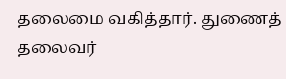தலைமை வகித்தார். துணைத் தலைவர்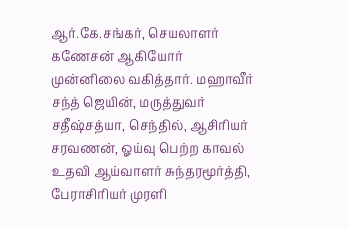ஆர்.கே.சங்கர், செயலாளர் கணேசன் ஆகியோர் முன்னிலை வகித்தார். மஹாவீர் சந்த் ஜெயின், மருத்துவர் சதீஷ்சத்யா, செந்தில், ஆசிரியர் சரவணன், ஓய்வு பெற்ற காவல் உதவி ஆய்வாளர் சுந்தரமூர்த்தி, பேராசிரியர் முரளி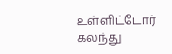உள்ளிட்டோர் கலந்து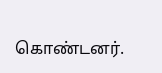கொண்டனர்.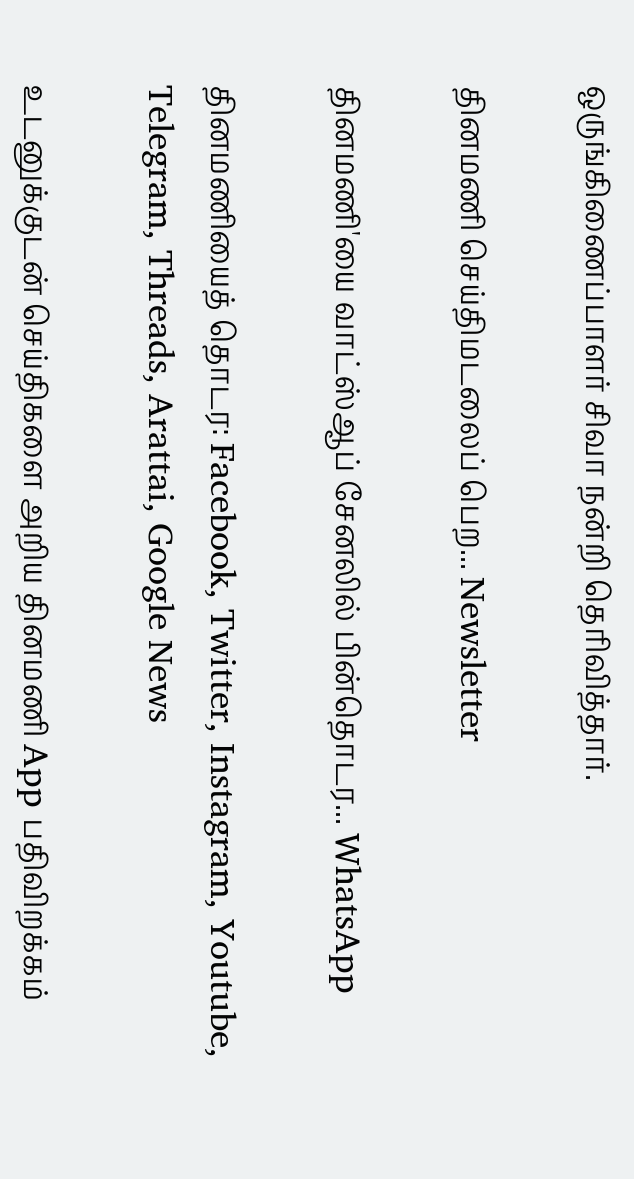ஒருங்கிணைப்பாளர் சிவா நன்றி தெரிவித்தார்.

தினமணி செய்திமடலைப் பெற... Newsletter

தினமணி'யை வாட்ஸ்ஆப் சேனலில் பின்தொடர... WhatsApp

தினமணியைத் தொடர: Facebook, Twitter, Instagram, Youtube, Telegram, Threads, Arattai, Google News

உடனுக்குடன் செய்திகளை அறிய தினமணி App பதிவிறக்கம்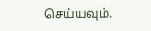செய்யவும்.